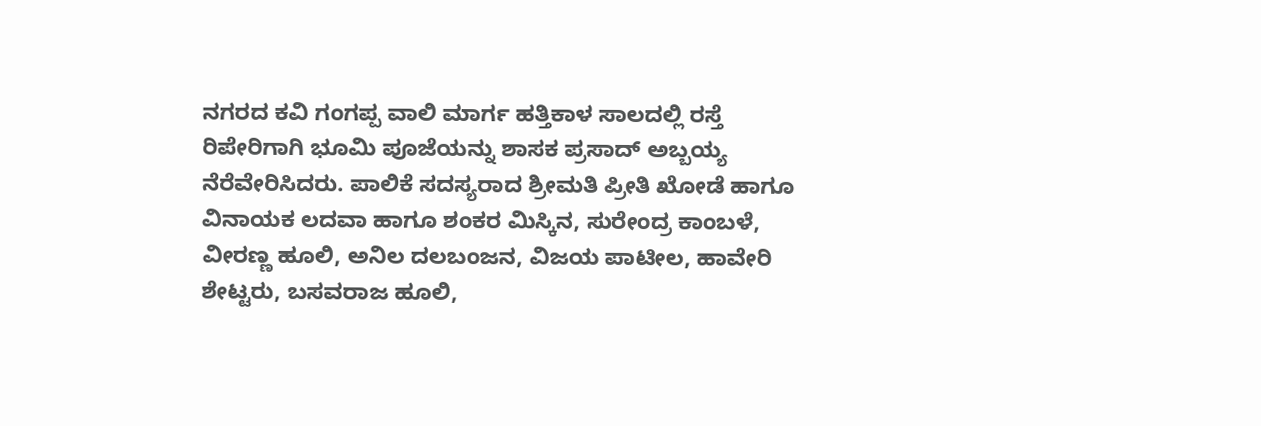ನಗರದ ಕವಿ ಗಂಗಪ್ಪ ವಾಲಿ ಮಾರ್ಗ ಹತ್ತಿಕಾಳ ಸಾಲದಲ್ಲಿ ರಸ್ತೆ ರಿಪೇರಿಗಾಗಿ ಭೂಮಿ ಪೂಜೆಯನ್ನು ಶಾಸಕ ಪ್ರಸಾದ್ ಅಬ್ಬಯ್ಯ ನೆರೆವೇರಿಸಿದರು. ಪಾಲಿಕೆ ಸದಸ್ಯರಾದ ಶ್ರೀಮತಿ ಪ್ರೀತಿ ಖೋಡೆ ಹಾಗೂ ವಿನಾಯಕ ಲದವಾ ಹಾಗೂ ಶಂಕರ ಮಿಸ್ಕಿನ, ಸುರೇಂದ್ರ ಕಾಂಬಳೆ, ವೀರಣ್ಣ ಹೂಲಿ, ಅನಿಲ ದಲಬಂಜನ, ವಿಜಯ ಪಾಟೀಲ, ಹಾವೇರಿ ಶೇಟ್ಟರು, ಬಸವರಾಜ ಹೂಲಿ,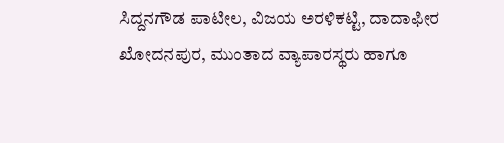ಸಿದ್ದನಗೌಡ ಪಾಟೀಲ, ವಿಜಯ ಅರಳಿಕಟ್ಟಿ, ದಾದಾಫೀರ ಖೋದನಪುರ, ಮುಂತಾದ ವ್ಯಾಪಾರಸ್ಥರು ಹಾಗೂ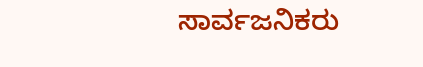ಸಾರ್ವಜನಿಕರು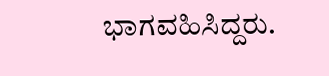ಭಾಗವಹಿಸಿದ್ದರು.